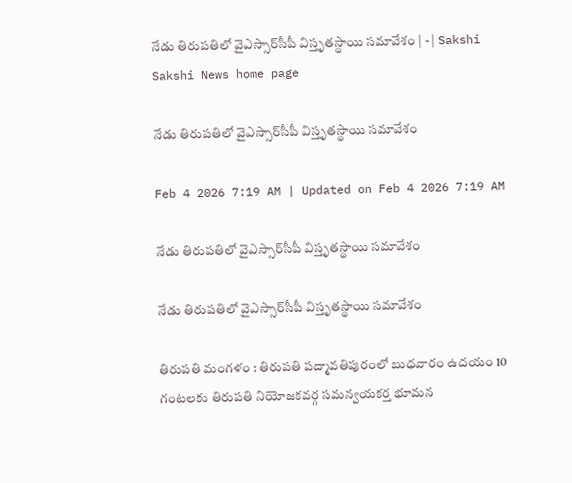నేడు తిరుపతిలో వైఎస్సార్‌సీపీ విస్తృతస్థాయి సమావేశం | - | Sakshi
Sakshi News home page

నేడు తిరుపతిలో వైఎస్సార్‌సీపీ విస్తృతస్థాయి సమావేశం

Feb 4 2026 7:19 AM | Updated on Feb 4 2026 7:19 AM

నేడు తిరుపతిలో వైఎస్సార్‌సీపీ విస్తృతస్థాయి సమావేశం

నేడు తిరుపతిలో వైఎస్సార్‌సీపీ విస్తృతస్థాయి సమావేశం

తిరుపతి మంగళం : తిరుపతి పద్మావతిపురంలో బుధవారం ఉదయం 10 గంటలకు తిరుపతి నియోజకవర్గ సమన్వయకర్త భూమన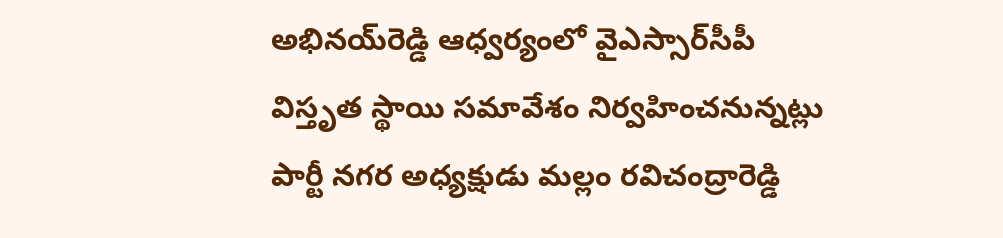అభినయ్‌రెడ్డి ఆధ్వర్యంలో వైఎస్సార్‌సీపీ విస్తృత స్థాయి సమావేశం నిర్వహించనున్నట్లు పార్టీ నగర అధ్యక్షుడు మల్లం రవిచంద్రారెడ్డి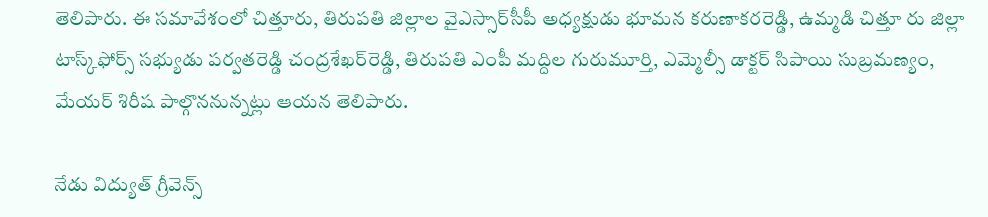తెలిపారు. ఈ సమావేశంలో చిత్తూరు, తిరుపతి జిల్లాల వైఎస్సార్‌సీపీ అధ్యక్షుడు భూమన కరుణాకరరెడ్డి, ఉమ్మడి చిత్తూ రు జిల్లా టాస్క్‌ఫోర్స్‌ సభ్యుడు పర్వతరెడ్డి చంద్రశేఖర్‌రెడ్డి, తిరుపతి ఎంపీ మద్దిల గురుమూర్తి, ఎమ్మెల్సీ డాక్టర్‌ సిపాయి సుబ్రమణ్యం, మేయర్‌ శిరీష పాల్గొననున్నట్లు ఆయన తెలిపారు.

నేడు విద్యుత్‌ గ్రీవెన్స్‌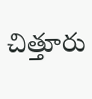చిత్తూరు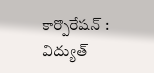కార్పొరేషన్‌ : విద్యుత్‌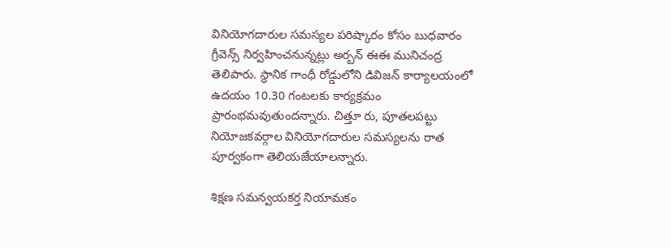వినియోగదారుల సమస్యల పరిష్కారం కోసం బుధవారం గ్రీవెన్స్‌ నిర్వహించనున్నట్లు అర్బన్‌ ఈఈ మునిచంద్ర తెలిపారు. స్థానిక గాంధీ రోడ్డులోని డివిజన్‌ కార్యాలయంలో ఉదయం 10.30 గంటలకు కార్యక్రమం ప్రారంభమవుతుందన్నారు. చిత్తూ రు, పూతలపట్టు నియోజకవర్గాల వినియోగదారుల సమస్యలను రాత పూర్వకంగా తెలియజేయాలన్నారు.

శిక్షణ సమన్వయకర్త నియామకం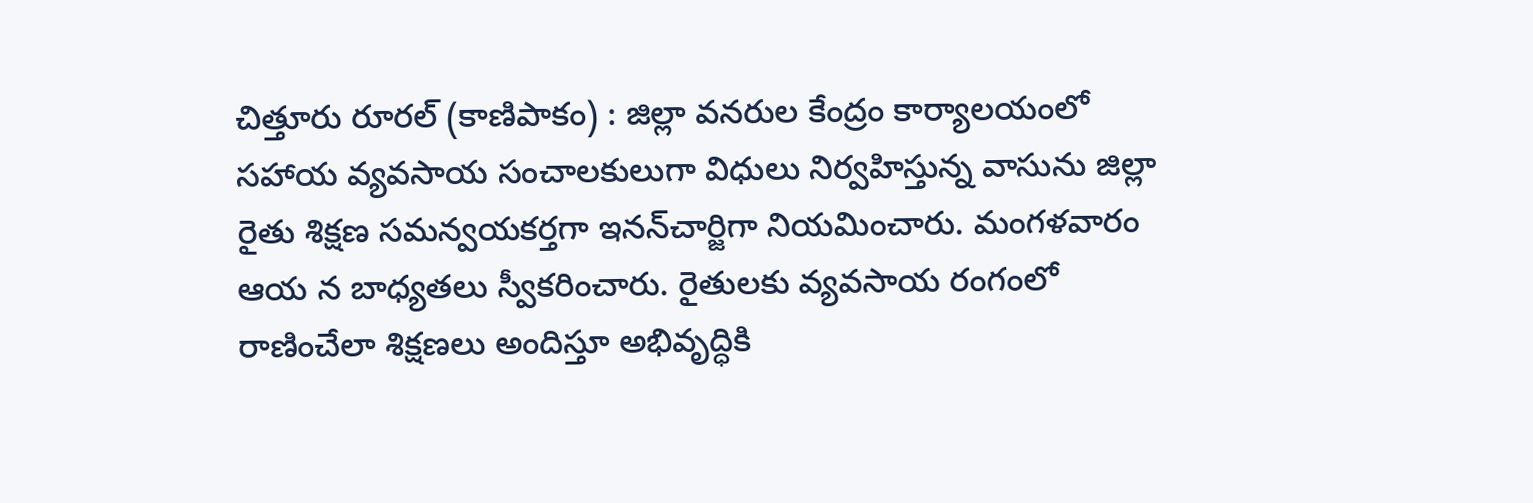చిత్తూరు రూరల్‌ (కాణిపాకం) : జిల్లా వనరుల కేంద్రం కార్యాలయంలో సహాయ వ్యవసాయ సంచాలకులుగా విధులు నిర్వహిస్తున్న వాసును జిల్లా రైతు శిక్షణ సమన్వయకర్తగా ఇనన్‌చార్జిగా నియమించారు. మంగళవారం ఆయ న బాధ్యతలు స్వీకరించారు. రైతులకు వ్యవసాయ రంగంలో రాణించేలా శిక్షణలు అందిస్తూ అభివృద్ధికి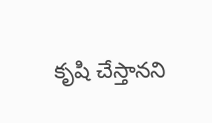కృషి చేస్తానని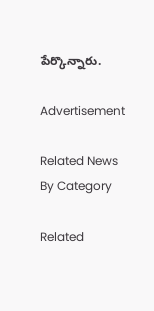పేర్కొన్నారు.

Advertisement

Related News By Category

Related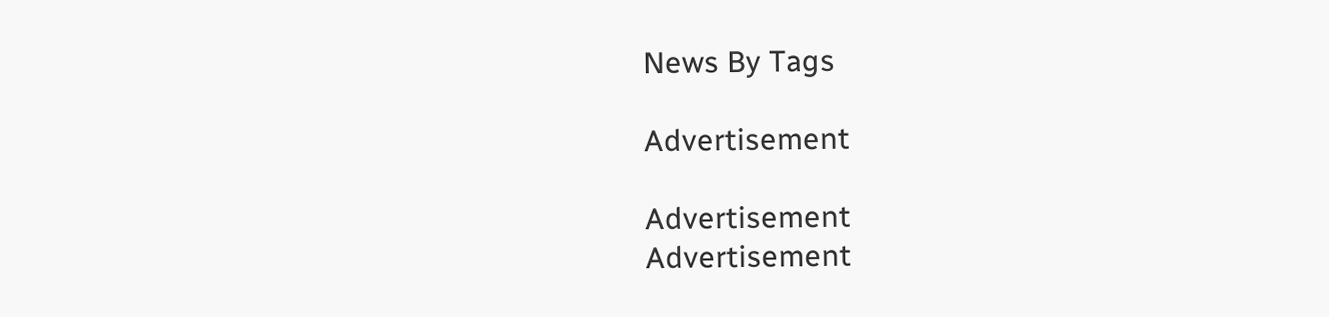News By Tags

Advertisement

Advertisement
Advertisement